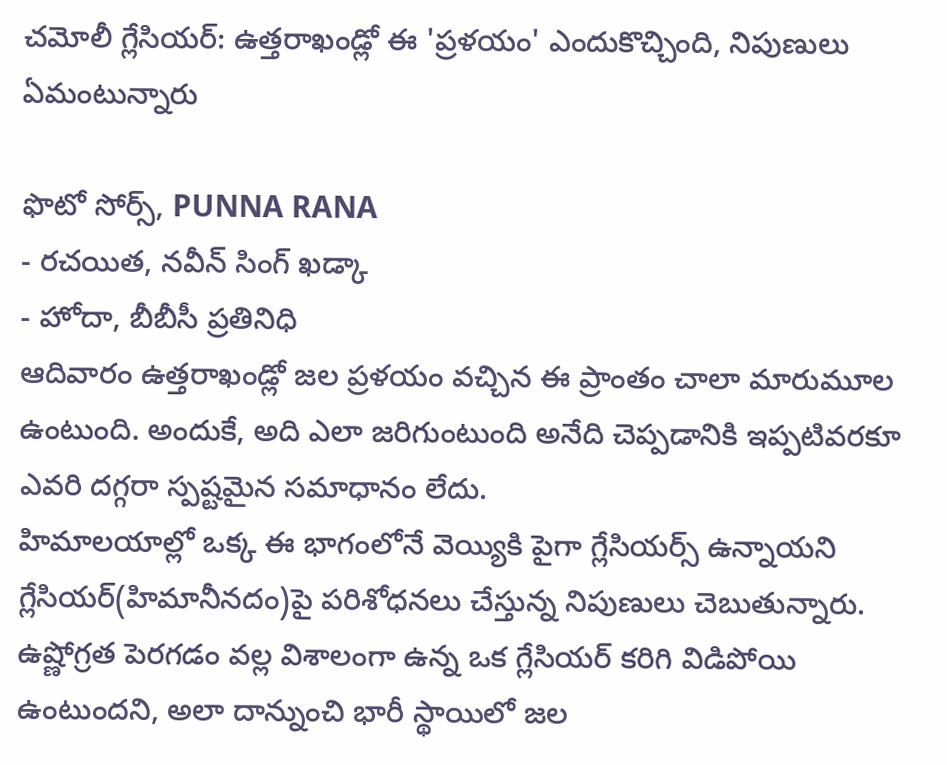చమోలీ గ్లేసియర్: ఉత్తరాఖండ్లో ఈ 'ప్రళయం' ఎందుకొచ్చింది, నిపుణులు ఏమంటున్నారు

ఫొటో సోర్స్, PUNNA RANA
- రచయిత, నవీన్ సింగ్ ఖడ్కా
- హోదా, బీబీసీ ప్రతినిధి
ఆదివారం ఉత్తరాఖండ్లో జల ప్రళయం వచ్చిన ఈ ప్రాంతం చాలా మారుమూల ఉంటుంది. అందుకే, అది ఎలా జరిగుంటుంది అనేది చెప్పడానికి ఇప్పటివరకూ ఎవరి దగ్గరా స్పష్టమైన సమాధానం లేదు.
హిమాలయాల్లో ఒక్క ఈ భాగంలోనే వెయ్యికి పైగా గ్లేసియర్స్ ఉన్నాయని గ్లేసియర్(హిమానీనదం)పై పరిశోధనలు చేస్తున్న నిపుణులు చెబుతున్నారు.
ఉష్ణోగ్రత పెరగడం వల్ల విశాలంగా ఉన్న ఒక గ్లేసియర్ కరిగి విడిపోయి ఉంటుందని, అలా దాన్నుంచి భారీ స్థాయిలో జల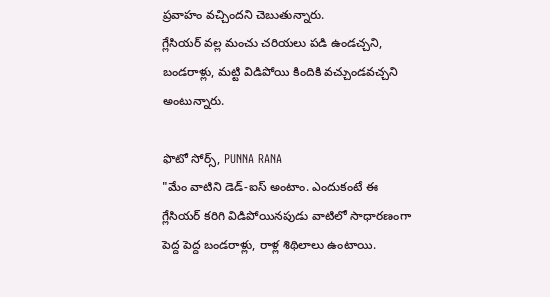ప్రవాహం వచ్చిందని చెబుతున్నారు.
గ్లేసియర్ వల్ల మంచు చరియలు పడి ఉండచ్చని, బండరాళ్లు, మట్టి విడిపోయి కిందికి వచ్చుండవచ్చని అంటున్నారు.

ఫొటో సోర్స్, PUNNA RANA
"మేం వాటిని డెడ్-ఐస్ అంటాం. ఎందుకంటే ఈ గ్లేసియర్ కరిగి విడిపోయినపుడు వాటిలో సాధారణంగా పెద్ద పెద్ద బండరాళ్లు, రాళ్ల శిథిలాలు ఉంటాయి.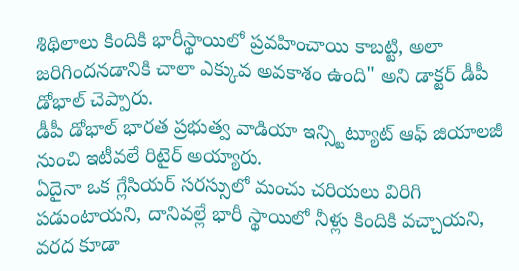శిథిలాలు కిందికి భారీస్థాయిలో ప్రవహించాయి కాబట్టి, అలా జరిగిందనడానికి చాలా ఎక్కువ అవకాశం ఉంది" అని డాక్టర్ డీపీ డోభాల్ చెప్పారు.
డీపీ డోభాల్ భారత ప్రభుత్వ వాడియా ఇన్స్టిట్యూట్ ఆఫ్ జియాలజీ నుంచి ఇటీవలే రిటైర్ అయ్యారు.
ఏదైనా ఒక గ్లేసియర్ సరస్సులో మంచు చరియలు విరిగి పడుంటాయని, దానివల్లే భారీ స్థాయిలో నీళ్లు కిందికి వచ్చాయని, వరద కూడా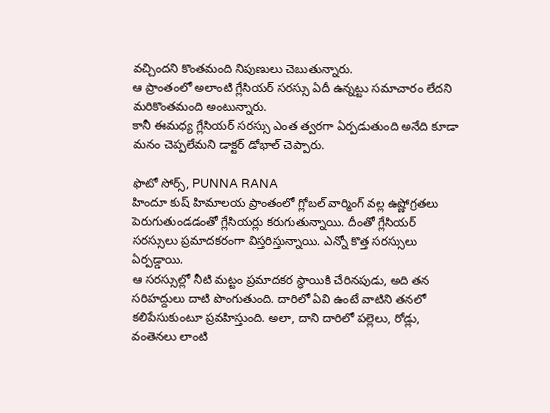వచ్చిందని కొంతమంది నిపుణులు చెబుతున్నారు.
ఆ ప్రాంతంలో అలాంటి గ్లేసియర్ సరస్సు ఏదీ ఉన్నట్టు సమాచారం లేదని మరికొంతమంది అంటున్నారు.
కానీ ఈమధ్య గ్లేసియర్ సరస్సు ఎంత త్వరగా ఏర్పడుతుంది అనేది కూడా మనం చెప్పలేమని డాక్టర్ డోభాల్ చెప్పారు.

ఫొటో సోర్స్, PUNNA RANA
హిందూ కుష్ హిమాలయ ప్రాంతంలో గ్లోబల్ వార్మింగ్ వల్ల ఉష్ణోగ్రతలు పెరుగుతుండడంతో గ్లేసియర్లు కరుగుతున్నాయి. దీంతో గ్లేసియర్ సరస్సులు ప్రమాదకరంగా విస్తరిస్తున్నాయి. ఎన్నో కొత్త సరస్సులు ఏర్పడ్డాయి.
ఆ సరస్సుల్లో నీటి మట్టం ప్రమాదకర స్థాయికి చేరినపుడు, అది తన సరిహద్దులు దాటి పొంగుతుంది. దారిలో ఏవి ఉంటే వాటిని తనలో కలిపేసుకుంటూ ప్రవహిస్తుంది. అలా, దాని దారిలో పల్లెలు, రోడ్లు, వంతెనలు లాంటి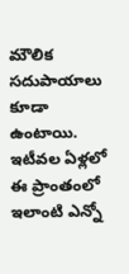మౌలిక సదుపాయాలు కూడా ఉంటాయి. ఇటీవల ఏళ్లలో ఈ ప్రాంతంలో ఇలాంటి ఎన్నో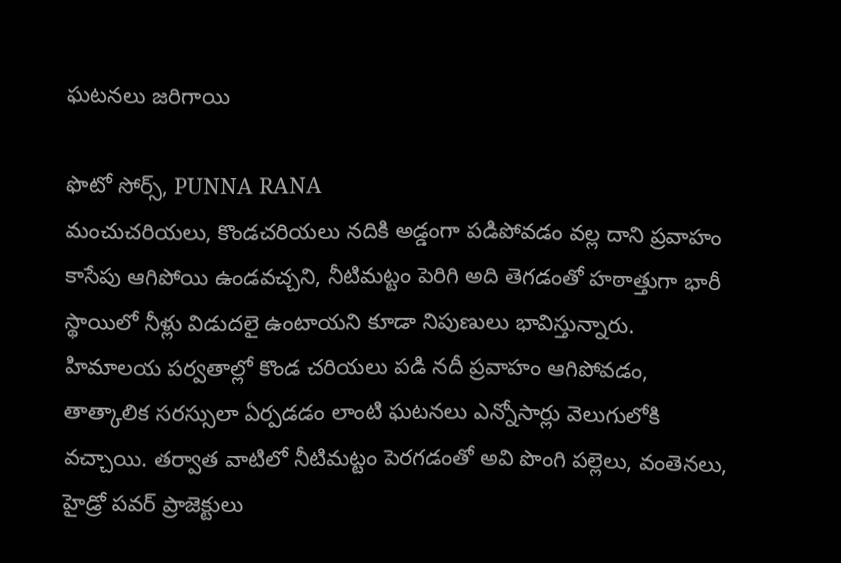ఘటనలు జరిగాయి

ఫొటో సోర్స్, PUNNA RANA
మంచుచరియలు, కొండచరియలు నదికి అడ్డంగా పడిపోవడం వల్ల దాని ప్రవాహం కాసేపు ఆగిపోయి ఉండవచ్చని, నీటిమట్టం పెరిగి అది తెగడంతో హఠాత్తుగా భారీ స్థాయిలో నీళ్లు విడుదలై ఉంటాయని కూడా నిపుణులు భావిస్తున్నారు.
హిమాలయ పర్వతాల్లో కొండ చరియలు పడి నదీ ప్రవాహం ఆగిపోవడం, తాత్కాలిక సరస్సులా ఏర్పడడం లాంటి ఘటనలు ఎన్నోసార్లు వెలుగులోకి వచ్చాయి. తర్వాత వాటిలో నీటిమట్టం పెరగడంతో అవి పొంగి పల్లెలు, వంతెనలు, హైడ్రో పవర్ ప్రాజెక్టులు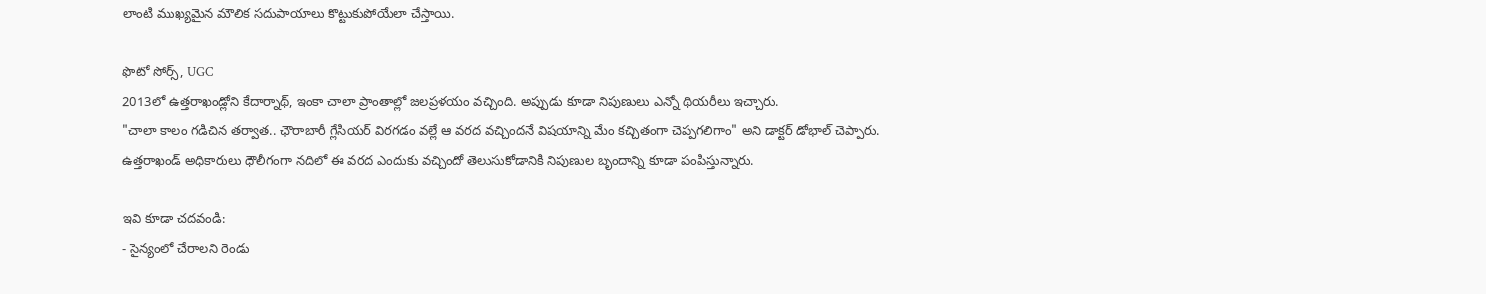లాంటి ముఖ్యమైన మౌలిక సదుపాయాలు కొట్టుకుపోయేలా చేస్తాయి.

ఫొటో సోర్స్, UGC
2013లో ఉత్తరాఖండ్లోని కేదార్నాథ్, ఇంకా చాలా ప్రాంతాల్లో జలప్రళయం వచ్చింది. అప్పుడు కూడా నిపుణులు ఎన్నో థియరీలు ఇచ్చారు.
"చాలా కాలం గడిచిన తర్వాత.. ఛౌరాబారీ గ్లేసియర్ విరగడం వల్లే ఆ వరద వచ్చిందనే విషయాన్ని మేం కచ్చితంగా చెప్పగలిగాం" అని డాక్టర్ డోభాల్ చెప్పారు.
ఉత్తరాఖండ్ అధికారులు ధౌలీగంగా నదిలో ఈ వరద ఎందుకు వచ్చిందో తెలుసుకోడానికి నిపుణుల బృందాన్ని కూడా పంపిస్తున్నారు.

ఇవి కూడా చదవండి:
- సైన్యంలో చేరాలని రెండు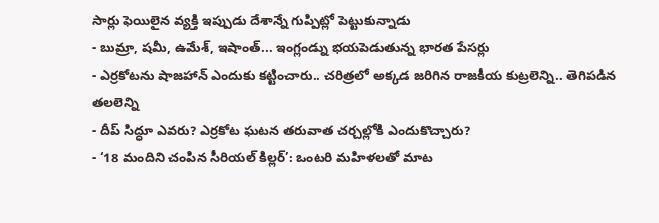సార్లు ఫెయిలైన వ్యక్తి ఇప్పుడు దేశాన్నే గుప్పిట్లో పెట్టుకున్నాడు
- బుమ్రా, షమీ, ఉమేశ్, ఇషాంత్... ఇంగ్లండ్ను భయపెడుతున్న భారత పేసర్లు
- ఎర్రకోటను షాజహాన్ ఎందుకు కట్టించారు.. చరిత్రలో అక్కడ జరిగిన రాజకీయ కుట్రలెన్ని.. తెగిపడిన తలలెన్ని
- దీప్ సిద్ధూ ఎవరు? ఎర్రకోట ఘటన తరువాత చర్చల్లోకి ఎందుకొచ్చారు?
- ‘18 మందిని చంపిన సీరియల్ కిల్లర్’: ఒంటరి మహిళలతో మాట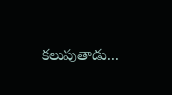కలుపుతాడు...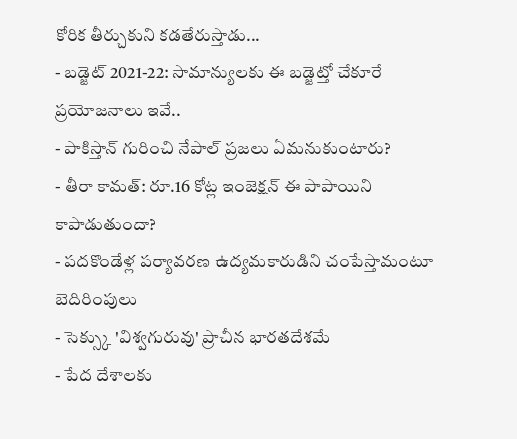కోరిక తీర్చుకుని కడతేరుస్తాడు...
- బడ్జెట్ 2021-22: సామాన్యులకు ఈ బడ్జెట్తో చేకూరే ప్రయోజనాలు ఇవే..
- పాకిస్తాన్ గురించి నేపాల్ ప్రజలు ఏమనుకుంటారు?
- తీరా కామత్: రూ.16 కోట్ల ఇంజెక్షన్ ఈ పాపాయిని కాపాడుతుందా?
- పదకొండేళ్ల పర్యావరణ ఉద్యమకారుడిని చంపేస్తామంటూ బెదిరింపులు
- సెక్స్కు 'విశ్వగురువు' ప్రాచీన భారతదేశమే
- పేద దేశాలకు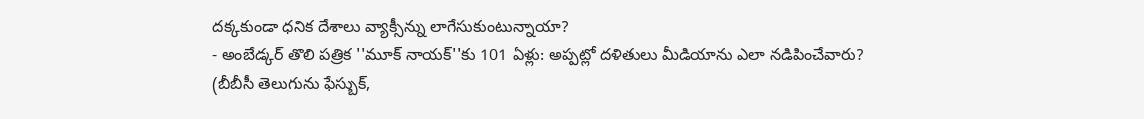దక్కకుండా ధనిక దేశాలు వ్యాక్సీన్ను లాగేసుకుంటున్నాయా?
- అంబేడ్కర్ తొలి పత్రిక ''మూక్ నాయక్''కు 101 ఏళ్లు: అప్పట్లో దళితులు మీడియాను ఎలా నడిపించేవారు?
(బీబీసీ తెలుగును ఫేస్బుక్,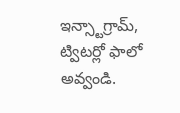ఇన్స్టాగ్రామ్, ట్విటర్లో ఫాలో అవ్వండి.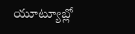యూట్యూబ్లో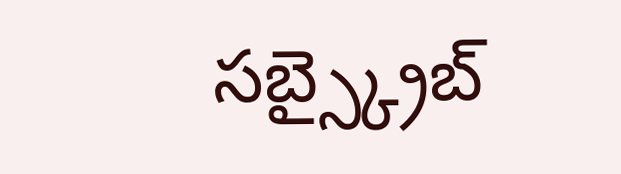సబ్స్క్రైబ్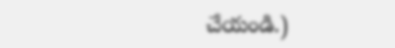చేయండి.)